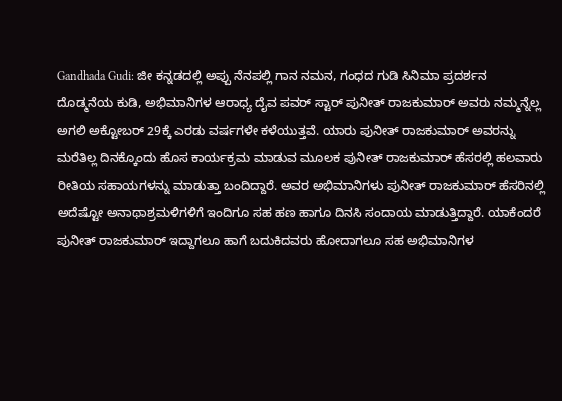Gandhada Gudi: ಜೀ ಕನ್ನಡದಲ್ಲಿ ಅಪ್ಪು ನೆನಪಲ್ಲಿ ಗಾನ ನಮನ, ಗಂಧದ ಗುಡಿ ಸಿನಿಮಾ ಪ್ರದರ್ಶನ
ದೊಡ್ಮನೆಯ ಕುಡಿ, ಅಭಿಮಾನಿಗಳ ಆರಾಧ್ಯ ದೈವ ಪವರ್ ಸ್ಟಾರ್ ಪುನೀತ್ ರಾಜಕುಮಾರ್ ಅವರು ನಮ್ಮನ್ನೆಲ್ಲ ಅಗಲಿ ಅಕ್ಟೋಬರ್ 29ಕ್ಕೆ ಎರಡು ವರ್ಷಗಳೇ ಕಳೆಯುತ್ತವೆ. ಯಾರು ಪುನೀತ್ ರಾಜಕುಮಾರ್ ಅವರನ್ನು ಮರೆತಿಲ್ಲ ದಿನಕ್ಕೊಂದು ಹೊಸ ಕಾರ್ಯಕ್ರಮ ಮಾಡುವ ಮೂಲಕ ಪುನೀತ್ ರಾಜಕುಮಾರ್ ಹೆಸರಲ್ಲಿ ಹಲವಾರು ರೀತಿಯ ಸಹಾಯಗಳನ್ನು ಮಾಡುತ್ತಾ ಬಂದಿದ್ದಾರೆ. ಅವರ ಅಭಿಮಾನಿಗಳು ಪುನೀತ್ ರಾಜಕುಮಾರ್ ಹೆಸರಿನಲ್ಲಿ ಅದೆಷ್ಟೋ ಅನಾಥಾಶ್ರಮಳಿಗಳಿಗೆ ಇಂದಿಗೂ ಸಹ ಹಣ ಹಾಗೂ ದಿನಸಿ ಸಂದಾಯ ಮಾಡುತ್ತಿದ್ದಾರೆ. ಯಾಕೆಂದರೆ ಪುನೀತ್ ರಾಜಕುಮಾರ್ ಇದ್ದಾಗಲೂ ಹಾಗೆ ಬದುಕಿದವರು ಹೋದಾಗಲೂ ಸಹ ಅಭಿಮಾನಿಗಳ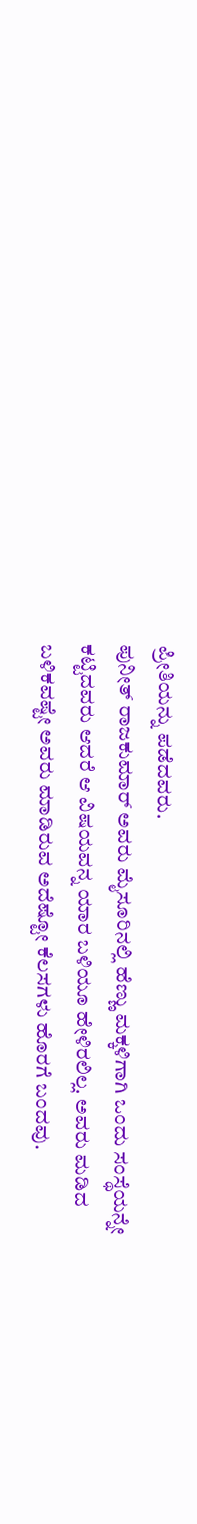ಪ್ರೀತಿಯನ್ನು ಪಡೆದವರು.
ಪುನೀತ್ ರಾಜಕುಮಾರ್ ಅವರು ಮೈಸೂರಿನಲ್ಲಿ ಹೆಣ್ಣು ಮಕ್ಕಳಿಗಾಗಿ ಒಂದು ಸಂಸ್ಥೆಯನ್ನೇ ಕಟ್ಟಿದವರು ಆದರೆ ಆ ವಿಷಯವನ್ನ ಯಾರ ಬಳಿಯೂ ಹೇಳಿರಲಿಲ್ಲ. ಅವರು ಮಡಿದ ಬಳಿಕವಷ್ಟೇ ಅವರು ಮಾಡಿರುವ ಅದೆಷ್ಟೋ ಕೆಲಸಗಳು ಹೊರಗೆ ಬಂದವು.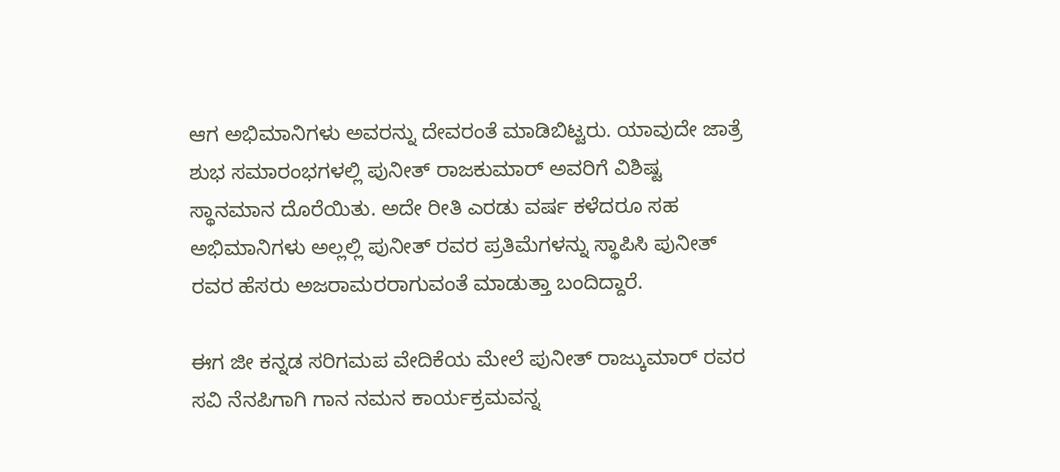ಆಗ ಅಭಿಮಾನಿಗಳು ಅವರನ್ನು ದೇವರಂತೆ ಮಾಡಿಬಿಟ್ಟರು. ಯಾವುದೇ ಜಾತ್ರೆ ಶುಭ ಸಮಾರಂಭಗಳಲ್ಲಿ ಪುನೀತ್ ರಾಜಕುಮಾರ್ ಅವರಿಗೆ ವಿಶಿಷ್ಟ ಸ್ಥಾನಮಾನ ದೊರೆಯಿತು. ಅದೇ ರೀತಿ ಎರಡು ವರ್ಷ ಕಳೆದರೂ ಸಹ ಅಭಿಮಾನಿಗಳು ಅಲ್ಲಲ್ಲಿ ಪುನೀತ್ ರವರ ಪ್ರತಿಮೆಗಳನ್ನು ಸ್ಥಾಪಿಸಿ ಪುನೀತ್ ರವರ ಹೆಸರು ಅಜರಾಮರರಾಗುವಂತೆ ಮಾಡುತ್ತಾ ಬಂದಿದ್ದಾರೆ.

ಈಗ ಜೀ ಕನ್ನಡ ಸರಿಗಮಪ ವೇದಿಕೆಯ ಮೇಲೆ ಪುನೀತ್ ರಾಜ್ಕುಮಾರ್ ರವರ ಸವಿ ನೆನಪಿಗಾಗಿ ಗಾನ ನಮನ ಕಾರ್ಯಕ್ರಮವನ್ನ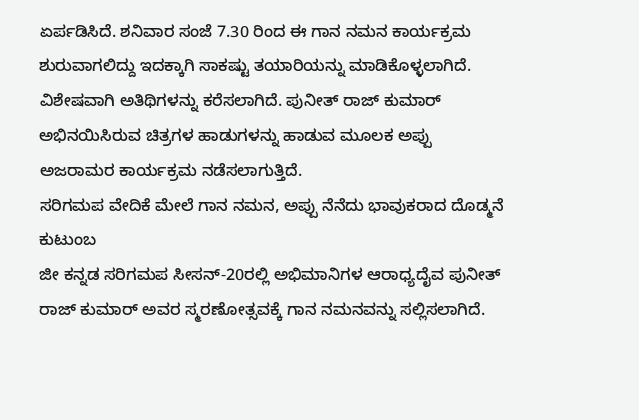ಏರ್ಪಡಿಸಿದೆ. ಶನಿವಾರ ಸಂಜೆ 7.30 ರಿಂದ ಈ ಗಾನ ನಮನ ಕಾರ್ಯಕ್ರಮ ಶುರುವಾಗಲಿದ್ದು ಇದಕ್ಕಾಗಿ ಸಾಕಷ್ಟು ತಯಾರಿಯನ್ನು ಮಾಡಿಕೊಳ್ಳಲಾಗಿದೆ. ವಿಶೇಷವಾಗಿ ಅತಿಥಿಗಳನ್ನು ಕರೆಸಲಾಗಿದೆ. ಪುನೀತ್ ರಾಜ್ ಕುಮಾರ್ ಅಭಿನಯಿಸಿರುವ ಚಿತ್ರಗಳ ಹಾಡುಗಳನ್ನು ಹಾಡುವ ಮೂಲಕ ಅಪ್ಪು ಅಜರಾಮರ ಕಾರ್ಯಕ್ರಮ ನಡೆಸಲಾಗುತ್ತಿದೆ.
ಸರಿಗಮಪ ವೇದಿಕೆ ಮೇಲೆ ಗಾನ ನಮನ, ಅಪ್ಪು ನೆನೆದು ಭಾವುಕರಾದ ದೊಡ್ಮನೆ ಕುಟುಂಬ
ಜೀ ಕನ್ನಡ ಸರಿಗಮಪ ಸೀಸನ್-20ರಲ್ಲಿ ಅಭಿಮಾನಿಗಳ ಆರಾಧ್ಯದೈವ ಪುನೀತ್ ರಾಜ್ ಕುಮಾರ್ ಅವರ ಸ್ಮರಣೋತ್ಸವಕ್ಕೆ ಗಾನ ನಮನವನ್ನು ಸಲ್ಲಿಸಲಾಗಿದೆ.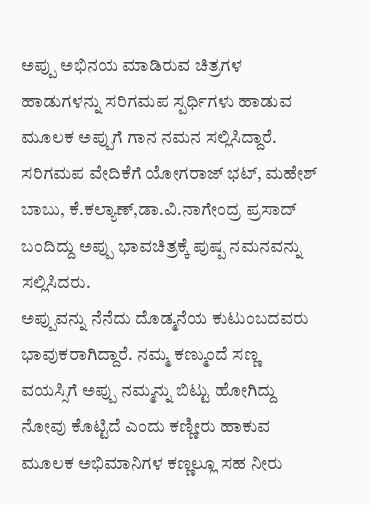ಅಪ್ಪು ಅಭಿನಯ ಮಾಡಿರುವ ಚಿತ್ರಗಳ ಹಾಡುಗಳನ್ನು ಸರಿಗಮಪ ಸ್ಪರ್ಧಿಗಳು ಹಾಡುವ ಮೂಲಕ ಅಪ್ಪುಗೆ ಗಾನ ನಮನ ಸಲ್ಲಿಸಿದ್ದಾರೆ. ಸರಿಗಮಪ ವೇದಿಕೆಗೆ ಯೋಗರಾಜ್ ಭಟ್, ಮಹೇಶ್ ಬಾಬು, ಕೆ.ಕಲ್ಯಾಣ್,ಡಾ.ವಿ.ನಾಗೇಂದ್ರ ಪ್ರಸಾದ್ ಬಂದಿದ್ದು ಅಪ್ಪು ಭಾವಚಿತ್ರಕ್ಕೆ ಪುಷ್ಪ ನಮನವನ್ನು ಸಲ್ಲಿಸಿದರು.
ಅಪ್ಪುವನ್ನು ನೆನೆದು ದೊಡ್ಮನೆಯ ಕುಟುಂಬದವರು ಭಾವುಕರಾಗಿದ್ದಾರೆ. ನಮ್ಮ ಕಣ್ಮುಂದೆ ಸಣ್ಣ ವಯಸ್ಸಿಗೆ ಅಪ್ಪು ನಮ್ಮನ್ನು ಬಿಟ್ಟು ಹೋಗಿದ್ದು ನೋವು ಕೊಟ್ಟಿದೆ ಎಂದು ಕಣ್ಣೀರು ಹಾಕುವ ಮೂಲಕ ಅಭಿಮಾನಿಗಳ ಕಣ್ಣಲ್ಲೂ ಸಹ ನೀರು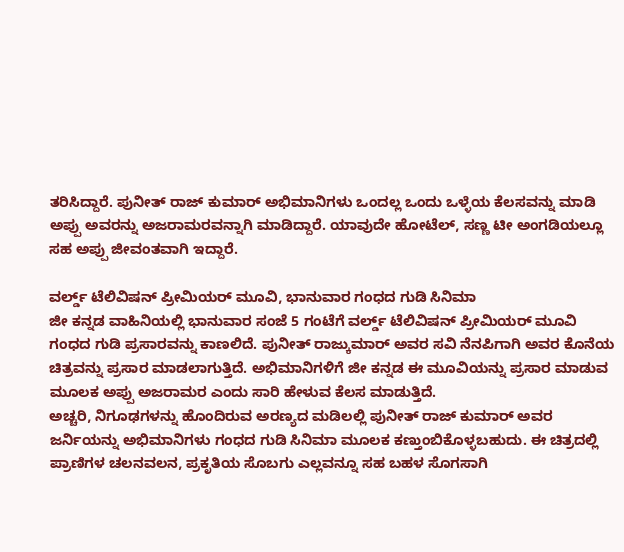ತರಿಸಿದ್ದಾರೆ. ಪುನೀತ್ ರಾಜ್ ಕುಮಾರ್ ಅಭಿಮಾನಿಗಳು ಒಂದಲ್ಲ ಒಂದು ಒಳ್ಳೆಯ ಕೆಲಸವನ್ನು ಮಾಡಿ ಅಪ್ಪು ಅವರನ್ನು ಅಜರಾಮರವನ್ನಾಗಿ ಮಾಡಿದ್ದಾರೆ. ಯಾವುದೇ ಹೋಟೆಲ್, ಸಣ್ಣ ಟೀ ಅಂಗಡಿಯಲ್ಲೂ ಸಹ ಅಪ್ಪು ಜೀವಂತವಾಗಿ ಇದ್ದಾರೆ.

ವರ್ಲ್ಡ್ ಟೆಲಿವಿಷನ್ ಪ್ರೀಮಿಯರ್ ಮೂವಿ, ಭಾನುವಾರ ಗಂಧದ ಗುಡಿ ಸಿನಿಮಾ
ಜೀ ಕನ್ನಡ ವಾಹಿನಿಯಲ್ಲಿ ಭಾನುವಾರ ಸಂಜೆ 5 ಗಂಟೆಗೆ ವರ್ಲ್ಡ್ ಟೆಲಿವಿಷನ್ ಪ್ರೀಮಿಯರ್ ಮೂವಿ ಗಂಧದ ಗುಡಿ ಪ್ರಸಾರವನ್ನು ಕಾಣಲಿದೆ. ಪುನೀತ್ ರಾಜ್ಕುಮಾರ್ ಅವರ ಸವಿ ನೆನಪಿಗಾಗಿ ಅವರ ಕೊನೆಯ ಚಿತ್ರವನ್ನು ಪ್ರಸಾರ ಮಾಡಲಾಗುತ್ತಿದೆ. ಅಭಿಮಾನಿಗಳಿಗೆ ಜೀ ಕನ್ನಡ ಈ ಮೂವಿಯನ್ನು ಪ್ರಸಾರ ಮಾಡುವ ಮೂಲಕ ಅಪ್ಪು ಅಜರಾಮರ ಎಂದು ಸಾರಿ ಹೇಳುವ ಕೆಲಸ ಮಾಡುತ್ತಿದೆ.
ಅಚ್ಚರಿ, ನಿಗೂಢಗಳನ್ನು ಹೊಂದಿರುವ ಅರಣ್ಯದ ಮಡಿಲಲ್ಲಿ ಪುನೀತ್ ರಾಜ್ ಕುಮಾರ್ ಅವರ ಜರ್ನಿಯನ್ನು ಅಭಿಮಾನಿಗಳು ಗಂಧದ ಗುಡಿ ಸಿನಿಮಾ ಮೂಲಕ ಕಣ್ತುಂಬಿಕೊಳ್ಳಬಹುದು. ಈ ಚಿತ್ರದಲ್ಲಿ ಪ್ರಾಣಿಗಳ ಚಲನವಲನ, ಪ್ರಕೃತಿಯ ಸೊಬಗು ಎಲ್ಲವನ್ನೂ ಸಹ ಬಹಳ ಸೊಗಸಾಗಿ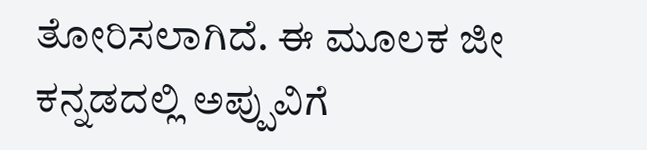ತೋರಿಸಲಾಗಿದೆ. ಈ ಮೂಲಕ ಜೀ ಕನ್ನಡದಲ್ಲಿ ಅಪ್ಪುವಿಗೆ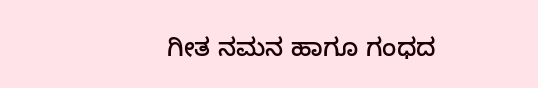ಗೀತ ನಮನ ಹಾಗೂ ಗಂಧದ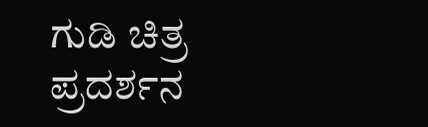ಗುಡಿ ಚಿತ್ರ ಪ್ರದರ್ಶನ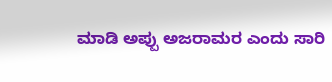ಮಾಡಿ ಅಪ್ಪು ಅಜರಾಮರ ಎಂದು ಸಾರಿ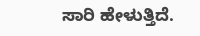ಸಾರಿ ಹೇಳುತ್ತಿದೆ.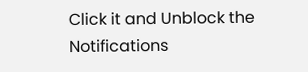Click it and Unblock the Notifications